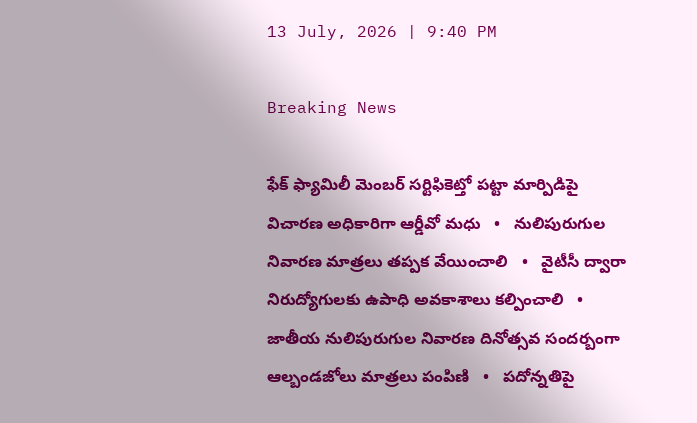13 July, 2026 | 9:40 PM

Breaking News

ఫేక్ ఫ్యామిలీ మెంబర్ సర్టిఫికెట్తో పట్టా మార్పిడిపై విచారణ అధికారిగా ఆర్డీవో మధు   •   నులిపురుగుల నివారణ మాత్రలు తప్పక వేయించాలి   •   వైటీసీ ద్వారా నిరుద్యోగులకు ఉపాధి అవకాశాలు కల్పించాలి   •   జాతీయ నులిపురుగుల నివారణ దినోత్సవ సందర్బంగా ఆల్బండజోలు మాత్రలు పంపిణి   •   పదోన్నతిపై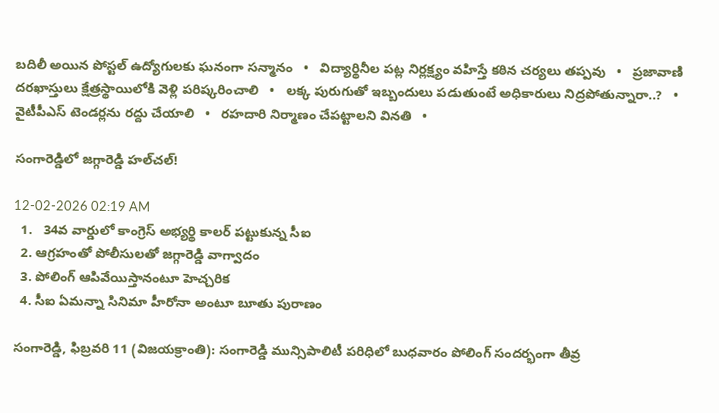బదిలీ అయిన పోస్టల్ ఉద్యోగులకు ఘనంగా సన్మానం   •   విద్యార్థినీల పట్ల నిర్లక్ష్యం వహిస్తే కఠిన చర్యలు తప్పవు   •   ప్రజావాణి దరఖాస్తులు క్షేత్రస్థాయిలోకి వెళ్లి పరిష్కరించాలి   •   లక్క పురుగుతో ఇబ్బందులు పడుతుంటే అధికారులు నిద్రపోతున్నారా..?   •   వైటీపీఎస్ టెండర్లను రద్దు చేయాలి   •   రహదారి నిర్మాణం చేప‌ట్టాల‌ని వినతి   •

సంగారెడ్డిలో జగ్గారెడ్డి హల్‌చల్!

12-02-2026 02:19 AM
  1.   34వ వార్డులో కాంగ్రెస్ అభ్యర్థి కాలర్ పట్టుకున్న సీఐ
  2. ఆగ్రహంతో పోలీసులతో జగ్గారెడ్డి వాగ్వాదం
  3. పోలింగ్ ఆపివేయిస్తానంటూ హెచ్చరిక
  4. సీఐ ఏమన్నా సినిమా హీరోనా అంటూ బూతు పురాణం

సంగారెడ్డి, ఫిబ్రవరి 11 (విజయక్రాంతి): సంగారెడ్డి మున్సిపాలిటీ పరిధిలో బుధవారం పోలింగ్ సందర్భంగా తీవ్ర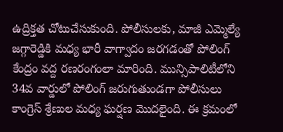ఉద్రిక్తత చోటుచేసుకుంది. పోలీసులకు, మాజీ ఎమ్మెల్యే జగ్గారెడ్డికి మధ్య భారీ వాగ్వాదం జరగడంతో పోలింగ్ కేంద్రం వద్ద రణరంగంలా మారింది. మున్సిపాలిటీలోని 34వ వార్డులో పోలింగ్ జరుగుతుండగా పోలీసులు కాంగ్రెస్ శ్రేణుల మధ్య ఘర్షణ మొదలైంది. ఈ క్రమంలో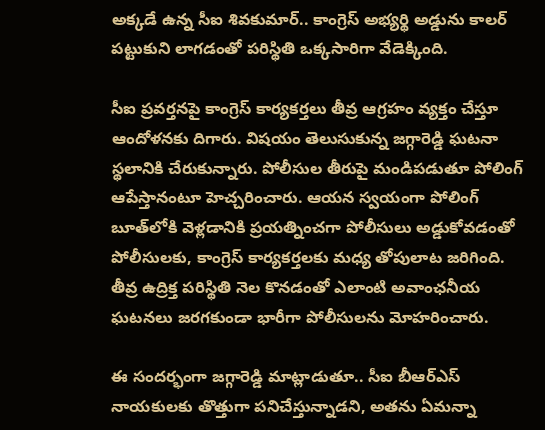అక్కడే ఉన్న సీఐ శివకుమార్.. కాంగ్రెస్ అభ్యర్థి అడ్డును కాలర్ పట్టుకుని లాగడంతో పరిస్థితి ఒక్కసారిగా వేడెక్కింది.

సీఐ ప్రవర్తనపై కాంగ్రెస్ కార్యకర్తలు తీవ్ర ఆగ్రహం వ్యక్తం చేస్తూ ఆందోళనకు దిగారు. విషయం తెలుసుకున్న జగ్గారెడ్డి ఘటనా స్థలానికి చేరుకున్నారు. పోలీసుల తీరుపై మండిపడుతూ పోలింగ్ ఆపేస్తానంటూ హెచ్చరించారు. ఆయన స్వయంగా పోలింగ్ బూత్‌లోకి వెళ్లడానికి ప్రయత్నించగా పోలీసులు అడ్డుకోవడంతో పోలీసులకు, కాంగ్రెస్ కార్యకర్తలకు మధ్య తోపులాట జరిగింది. తీవ్ర ఉద్రిక్త పరిస్థితి నెల కొనడంతో ఎలాంటి అవాంఛనీయ ఘటనలు జరగకుండా భారీగా పోలీసులను మోహరించారు.

ఈ సందర్భంగా జగ్గారెడ్డి మాట్లాడుతూ.. సీఐ బీఆర్‌ఎస్ నాయకులకు తొత్తుగా పనిచేస్తున్నాడని, అతను ఏమన్నా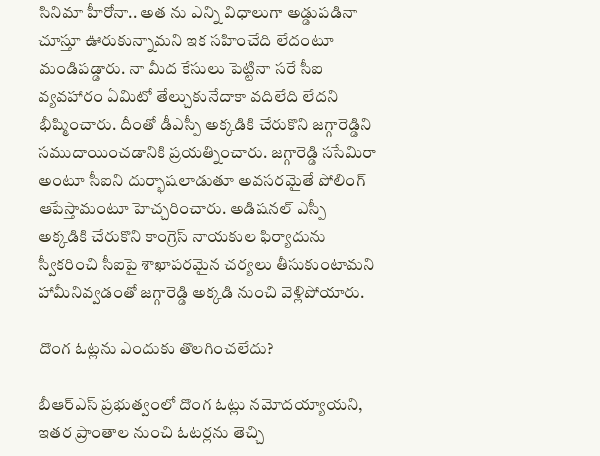సినిమా హీరోనా.. అత ను ఎన్ని విధాలుగా అడ్డుపడినా చూస్తూ ఊరుకున్నామని ఇక సహించేది లేదంటూ మండిపడ్డారు. నా మీద కేసులు పెట్టినా సరే సీఐ వ్యవహారం ఏమిటో తేల్చుకునేదాకా వదిలేది లేదని భీష్మించారు. దీంతో డీఎస్పీ అక్కడికి చేరుకొని జగ్గారెడ్డిని సముదాయించడానికి ప్రయత్నించారు. జగ్గారెడ్డి ససేమిరా అంటూ సీఐని దుర్భాషలాడుతూ అవసరమైతే పోలింగ్ ఆపేస్తామంటూ హెచ్చరించారు. అడిషనల్ ఎస్పీ అక్కడికి చేరుకొని కాంగ్రెస్ నాయకుల ఫిర్యాదును స్వీకరించి సీఐపై శాఖాపరమైన చర్యలు తీసుకుంటామని హామీనివ్వడంతో జగ్గారెడ్డి అక్కడి నుంచి వెళ్లిపోయారు.

దొంగ ఓట్లను ఎందుకు తొలగించలేదు?

బీఆర్‌ఎస్ ప్రభుత్వంలో దొంగ ఓట్లు నమోదయ్యాయని, ఇతర ప్రాంతాల నుంచి ఓటర్లను తెచ్చి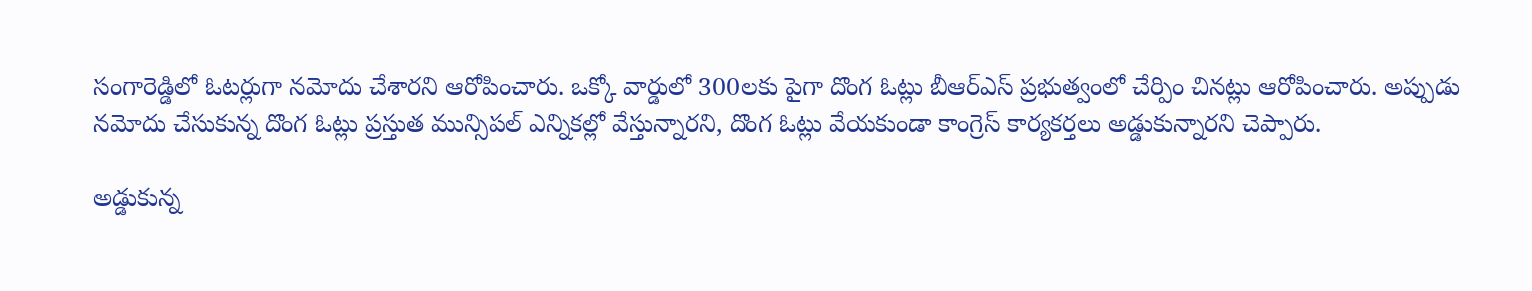సంగారెడ్డిలో ఓటర్లుగా నమోదు చేశారని ఆరోపించారు. ఒక్కో వార్డులో 300లకు పైగా దొంగ ఓట్లు బీఆర్‌ఎస్ ప్రభుత్వంలో చేర్పిం చినట్లు ఆరోపించారు. అప్పుడు నమోదు చేసుకున్న దొంగ ఓట్లు ప్రస్తుత మున్సిపల్ ఎన్నికల్లో వేస్తున్నారని, దొంగ ఓట్లు వేయకుండా కాంగ్రెస్ కార్యకర్తలు అడ్డుకున్నారని చెప్పారు.

అడ్డుకున్న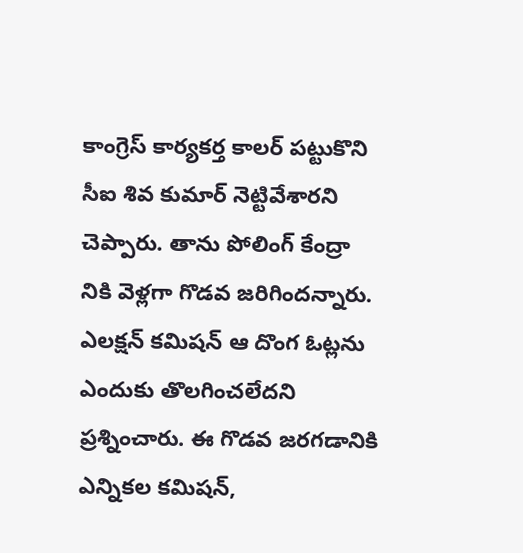కాంగ్రెస్ కార్యకర్త కాలర్ పట్టుకొని సీఐ శివ కుమార్ నెట్టివేశారని చెప్పారు. తాను పోలింగ్ కేంద్రా నికి వెళ్లగా గొడవ జరిగిందన్నారు. ఎలక్షన్ కమిషన్ ఆ దొంగ ఓట్లను ఎందుకు తొలగించలేదని ప్రశ్నించారు. ఈ గొడవ జరగడానికి ఎన్నికల కమిషన్,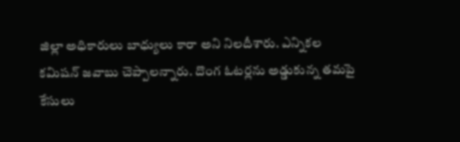జిల్లా అధికారులు బాధ్యులు కారా అని నిలదీశారు. ఎన్నికల కమిషన్ జవాబు చెప్పాలన్నారు. దొంగ ఓటర్లను అడ్డుకున్న తమపై కేసులు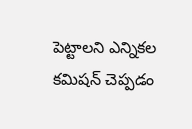పెట్టాలని ఎన్నికల కమిషన్ చెప్పడం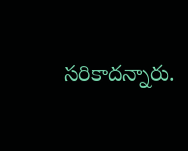సరికాదన్నారు.